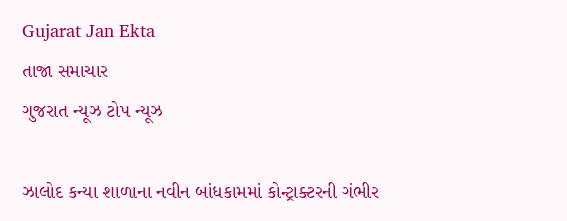Gujarat Jan Ekta
તાજા સમાચાર
ગુજરાત ન્યૂઝ ટોપ ન્યૂઝ

ઝાલોદ કન્યા શાળાના નવીન બાંધકામમાં કોન્ટ્રાક્ટરની ગંભીર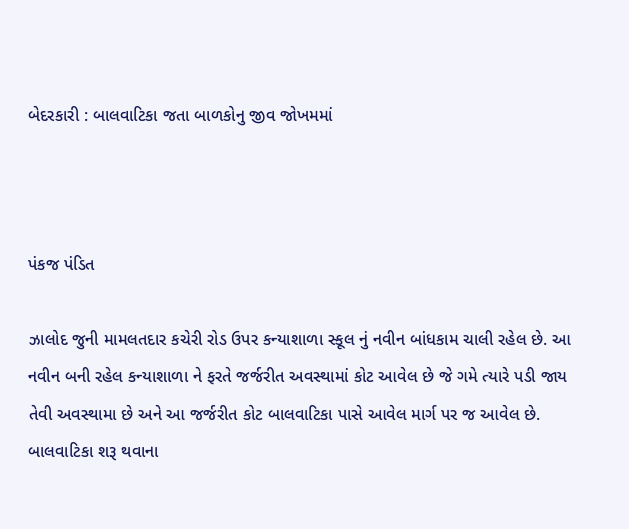બેદરકારી : બાલવાટિકા જતા બાળકોનુ જીવ જોખમમાં



પંકજ પંડિત

ઝાલોદ જુની મામલતદાર કચેરી રોડ ઉપર કન્યાશાળા સ્કૂલ નું નવીન બાંધકામ ચાલી રહેલ છે. આ નવીન બની રહેલ કન્યાશાળા ને ફરતે જર્જરીત અવસ્થામાં કોટ આવેલ છે જે ગમે ત્યારે પડી જાય તેવી અવસ્થામા છે અને આ જર્જરીત કોટ બાલવાટિકા પાસે આવેલ માર્ગ પર જ આવેલ છે. બાલવાટિકા શરૂ થવાના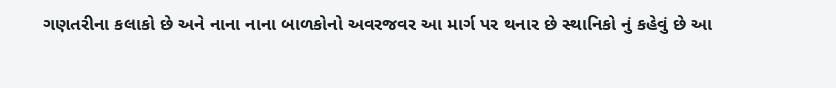ગણતરીના કલાકો છે અને નાના નાના બાળકોનો અવરજવર આ માર્ગ પર થનાર છે સ્થાનિકો નું કહેવું છે આ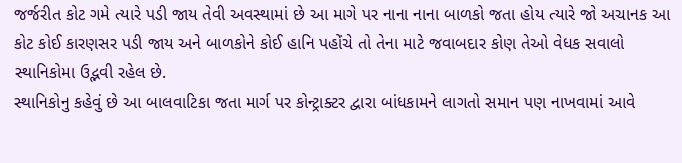જર્જરીત કોટ ગમે ત્યારે પડી જાય તેવી અવસ્થામાં છે આ માગે પર નાના નાના બાળકો જતા હોય ત્યારે જો અચાનક આ કોટ કોઈ કારણસર પડી જાય અને બાળકોને કોઈ હાનિ પહોંચે તો તેના માટે જવાબદાર કોણ તેઓ વેધક સવાલો સ્થાનિકોમા ઉદ્ભવી રહેલ છે.
સ્થાનિકોનુ કહેવું છે આ બાલવાટિકા જતા માર્ગ પર કોન્ટ્રાક્ટર દ્વારા બાંધકામને લાગતો સમાન પણ નાખવામાં આવે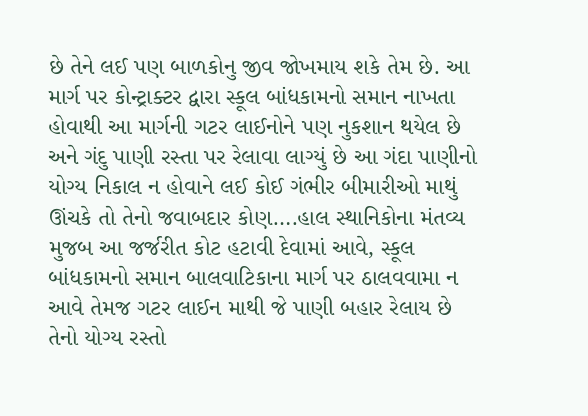છે તેને લઈ પણ બાળકોનુ જીવ જોખમાય શકે તેમ છે. આ માર્ગ પર કોન્ટ્રાક્ટર દ્વારા સ્કૂલ બાંધકામનો સમાન નાખતા હોવાથી આ માર્ગની ગટર લાઈનોને પણ નુકશાન થયેલ છે અને ગંદુ પાણી રસ્તા પર રેલાવા લાગ્યું છે આ ગંદા પાણીનો યોગ્ય નિકાલ ન હોવાને લઈ કોઈ ગંભીર બીમારીઓ માથું ઊંચકે તો તેનો જવાબદાર કોણ….હાલ સ્થાનિકોના મંતવ્ય મુજબ આ જર્જરીત કોટ હટાવી દેવામાં આવે, સ્કૂલ બાંધકામનો સમાન બાલવાટિકાના માર્ગ પર ઠાલવવામા ન આવે તેમજ ગટર લાઈન માથી જે પાણી બહાર રેલાય છે તેનો યોગ્ય રસ્તો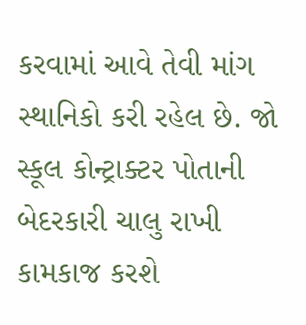કરવામાં આવે તેવી માંગ સ્થાનિકો કરી રહેલ છે. જો સ્કૂલ કોન્ટ્રાક્ટર પોતાની બેદરકારી ચાલુ રાખી કામકાજ કરશે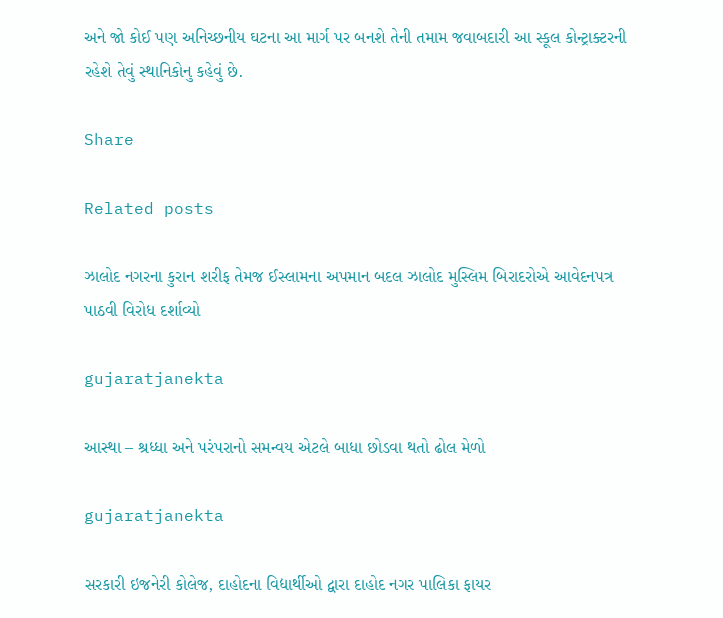અને જો કોઈ પણ અનિચ્છનીય ઘટના આ માર્ગ પર બનશે તેની તમામ જવાબદારી આ સ્કૂલ કોન્ટ્રાક્ટરની રહેશે તેવું સ્થાનિકોનુ કહેવું છે.

Share

Related posts

ઝાલોદ નગરના કુરાન શરીફ તેમજ ઈસ્લામના અપમાન બદલ ઝાલોદ મુસ્લિમ બિરાદરોએ આવેદનપત્ર પાઠવી વિરોધ દર્શાવ્યો

gujaratjanekta

આસ્થા – શ્રધ્ધા અને પરંપરાનો સમન્વય એટલે બાધા છોડવા થતો ઢોલ મેળો

gujaratjanekta

સરકારી ઇજનેરી કોલેજ, દાહોદના વિદ્યાર્થીઓ દ્વારા દાહોદ નગર પાલિકા ફાયર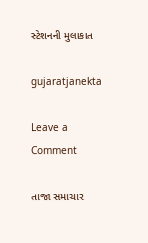સ્ટેશનની મુલાકાત

gujaratjanekta

Leave a Comment

તાજા સમાચાર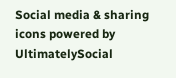Social media & sharing icons powered by UltimatelySocial